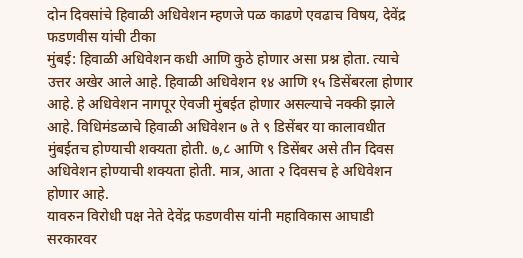दोन दिवसांचे हिवाळी अधिवेशन म्हणजे पळ काढणे एवढाच विषय, देवेंद्र फडणवीस यांची टीका
मुंबई: हिवाळी अधिवेशन कधी आणि कुठे होणार असा प्रश्न होता. त्याचे उत्तर अखेर आले आहे. हिवाळी अधिवेशन १४ आणि १५ डिसेंबरला होणार आहे. हे अधिवेशन नागपूर ऐवजी मुंबईत होणार असल्याचे नक्की झाले आहे. विधिमंडळाचे हिवाळी अधिवेशन ७ ते ९ डिसेंबर या कालावधीत मुंबईतच होण्याची शक्यता होती. ७,८ आणि ९ डिसेंबर असे तीन दिवस अधिवेशन होण्याची शक्यता होती. मात्र, आता २ दिवसच हे अधिवेशन होणार आहे.
यावरुन विरोधी पक्ष नेते देवेंद्र फडणवीस यांनी महाविकास आघाडी सरकारवर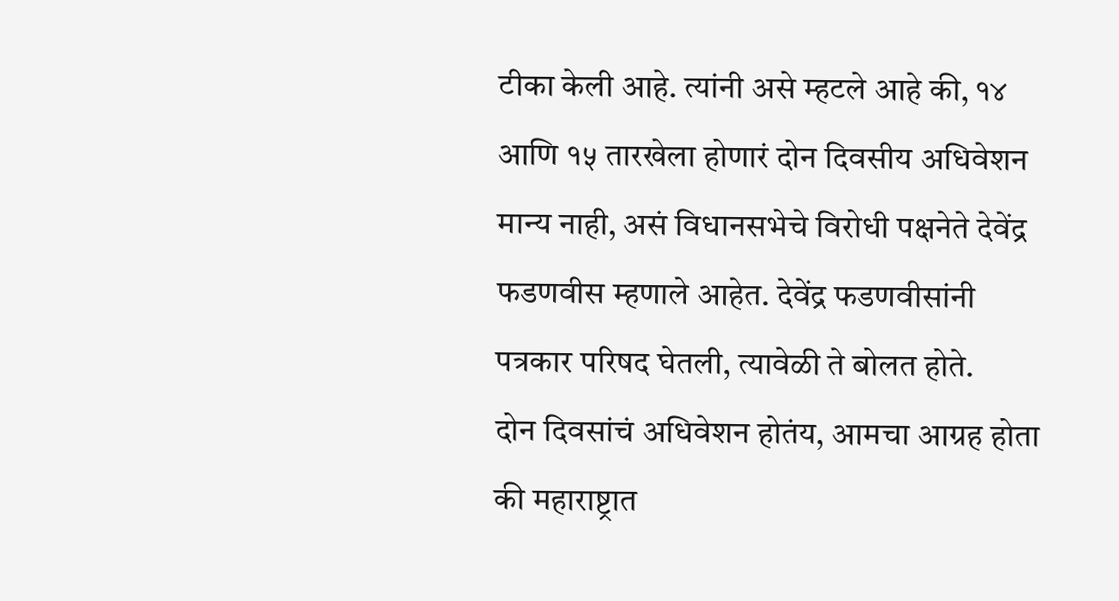टीका केली आहे. त्यांनी असे म्हटले आहे की, १४ आणि १५ तारखेला होणारं दोन दिवसीय अधिवेशन मान्य नाही, असं विधानसभेचे विरोधी पक्षनेते देवेंद्र फडणवीस म्हणाले आहेत. देवेंद्र फडणवीसांनी पत्रकार परिषद घेतली, त्यावेळी ते बोलत होते.
दोन दिवसांचं अधिवेशन होतंय, आमचा आग्रह होता की महाराष्ट्रात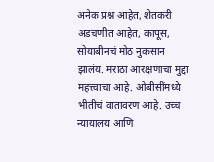अनेक प्रश्न आहेत, शेतकरी अडचणीत आहेत, कापूस, सोयाबीनचं मोठ नुकसान झालंय. मराठा आरक्षणाचा मुद्दा महत्त्वाचा आहे. ओबीसींमध्ये भीतीचं वातावरण आहे. उच्च न्यायालय आणि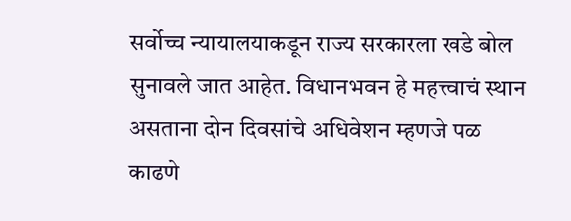सर्वोच्च न्यायालयाकडून राज्य सरकारला खडे बोल सुनावले जात आहेत. विधानभवन हे महत्त्वाचं स्थान असताना दोन दिवसांचे अधिवेशन म्हणजे पळ काढणे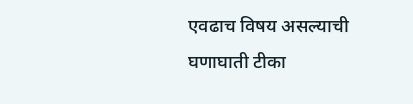एवढाच विषय असल्याची घणाघाती टीका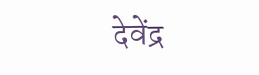देवेंद्र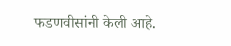फडणवीसांनी केली आहे.